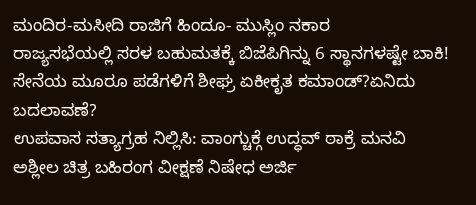ಮಂದಿರ-ಮಸೀದಿ ರಾಜಿಗೆ ಹಿಂದೂ- ಮುಸ್ಲಿಂ ನಕಾರ
ರಾಜ್ಯಸಭೆಯಲ್ಲಿ ಸರಳ ಬಹುಮತಕ್ಕೆ ಬಿಜೆಪಿಗಿನ್ನು 6 ಸ್ಥಾನಗಳಷ್ಟೇ ಬಾಕಿ!
ಸೇನೆಯ ಮೂರೂ ಪಡೆಗಳಿಗೆ ಶೀಘ್ರ ಏಕೀಕೃತ ಕಮಾಂಡ್?ಏನಿದು ಬದಲಾವಣೆ?
ಉಪವಾಸ ಸತ್ಯಾಗ್ರಹ ನಿಲ್ಲಿಸಿ: ವಾಂಗ್ಚುಕ್ಗೆ ಉದ್ಧವ್ ಠಾಕ್ರೆ ಮನವಿ
ಅಶ್ಲೀಲ ಚಿತ್ರ ಬಹಿರಂಗ ವೀಕ್ಷಣೆ ನಿಷೇಧ ಅರ್ಜಿ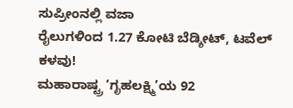ಸುಪ್ರೀಂನಲ್ಲಿ ವಜಾ
ರೈಲುಗಳಿಂದ 1.27 ಕೋಟಿ ಬೆಡ್ಶೀಟ್, ಟವೆಲ್ ಕಳವು!
ಮಹಾರಾಷ್ಟ್ರ ‘ಗೃಹಲಕ್ಷ್ಮಿ’ಯ 92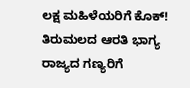ಲಕ್ಷ ಮಹಿಳೆಯರಿಗೆ ಕೊಕ್!
ತಿರುಮಲದ ಆರತಿ ಭಾಗ್ಯ ರಾಜ್ಯದ ಗಣ್ಯರಿಗೆ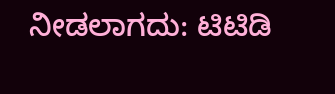ನೀಡಲಾಗದು: ಟಿಟಿಡಿ